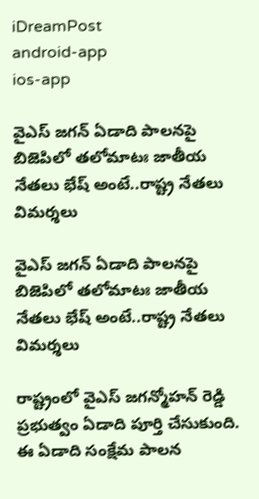iDreamPost
android-app
ios-app

వైఎస్ జ‌గ‌న్ ఏడాది పాల‌న‌పై బిజెపిలో త‌లోమాటః జాతీయ నేత‌లు భేష్ అంటే..రాష్ట్ర నేత‌లు విమ‌ర్శ‌లు

వైఎస్ జ‌గ‌న్ ఏడాది పాల‌న‌పై బిజెపిలో త‌లోమాటః జాతీయ నేత‌లు భేష్ అంటే..రాష్ట్ర నేత‌లు విమ‌ర్శ‌లు

రాష్ట్రంలో వైఎస్ జ‌గ‌న్మోహ‌న్ రెడ్డి ప్ర‌భుత్వం ఏడాది పూర్తి చేసుకుంది. ఈ ఏడాది సంక్షేమ పాల‌న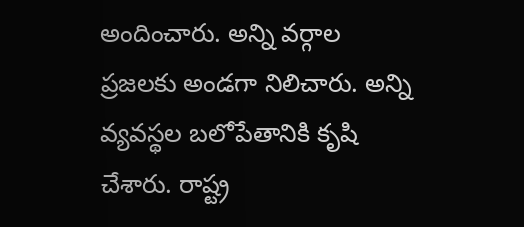అందించారు. అన్ని వ‌ర్గాల ప్ర‌జ‌ల‌కు అండ‌గా నిలిచారు. అన్ని వ్య‌వ‌స్థ‌ల బ‌లోపేతానికి కృషి చేశారు. రాష్ట్ర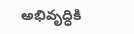అభివృద్ధికి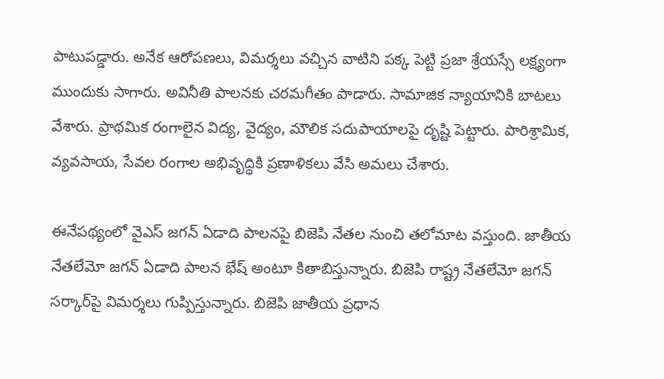పాటుప‌డ్డారు. అనేక ఆరోప‌ణ‌లు, విమ‌ర్శ‌లు వ‌చ్చిన వాటిని ప‌క్క పెట్టి ప్ర‌జా శ్రేయ‌స్సే ల‌క్ష్యంగా ముందుకు సాగారు. అవినీతి పాల‌న‌కు చ‌ర‌మ‌గీతం పాడారు. సామాజిక న్యాయానికి బాట‌లు వేశారు. ప్రాథ‌మిక రంగాలైన విద్య, వైద్యం, మౌలిక స‌దుపాయాల‌పై దృష్టి పెట్టారు. పారిశ్రామిక‌, వ్య‌వ‌సాయ‌, సేవ‌ల రంగాల అభివృద్ధికి ప్ర‌ణాళిక‌లు వేసి అమ‌లు చేశారు.

ఈనేప‌థ్యంలో వైఎస్ జ‌గ‌న్ ఏడాది పాల‌న‌పై బిజెపి నేత‌ల నుంచి త‌లోమాట వ‌స్తుంది. జాతీయ నేత‌లేమో జ‌గ‌న్ ఏడాది పాల‌న భేష్ అంటూ కితాబిస్తున్నారు. బిజెపి రాష్ట్ర నేత‌లేమో జ‌గ‌న్ స‌ర్కార్‌పై విమ‌ర్శ‌లు గుప్పిస్తున్నారు. బిజెపి జాతీయ ప్ర‌ధాన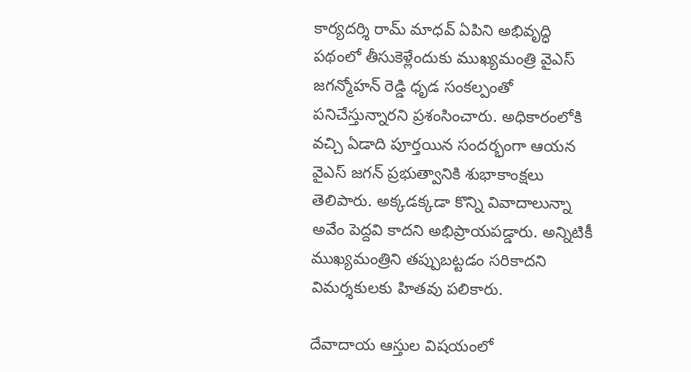కార్య‌ద‌ర్శి రామ్ మాధ‌వ్ ఏపిని అభివృద్ధి పథంలో తీసుకెళ్లేందుకు ముఖ్యమంత్రి వైఎస్‌ జగన్మోహన్ రెడ్డి ధృడ సంకల్పంతో పనిచేస్తున్నారని ప్రశంసించారు. అధికారంలోకి వచ్చి ఏడాది పూర్తయిన సందర్భంగా ఆయ‌న‌ వైఎస్‌ జగన్ ప్రభుత్వానికి శుభాకాంక్షలు తెలిపారు. అక్కడక్కడా కొన్ని వివాదాలున్నా అవేం పెద్దవి కాదని అభిప్రాయపడ్డారు. అన్నిటికీ ముఖ్యమంత్రిని తప్పుబట్టడం సరికాదని విమర్శకులకు హితవు పలికారు.

దేవాదాయ ఆస్తుల విషయంలో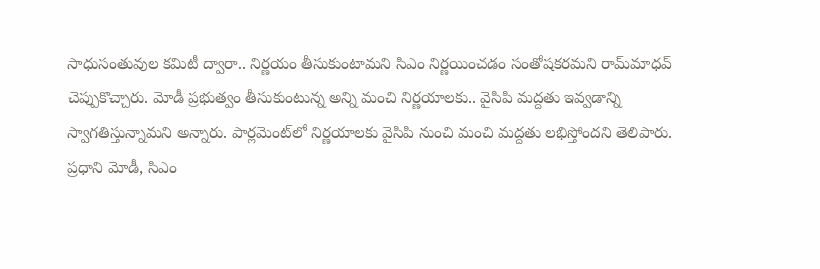సాధుసంతువుల కమిటీ ద్వారా.. నిర్ణయం తీసుకుంటామని సిఎం నిర్ణయించడం సంతోషకరమని రామ్‌మాధవ్ చెప్పుకొచ్చారు. మోడీ ప్రభుత్వం తీసుకుంటున్న అన్ని మంచి నిర్ణయాలకు.. వైసిపి మద్దతు ఇవ్వడాన్ని స్వాగతిస్తున్నామని అన్నారు. పార్లమెంట్‌లో నిర్ణయాలకు వైసిపి నుంచి మంచి మద్దతు లభిస్తోందని తెలిపారు. ప్రధాని మోడీ, సిఎం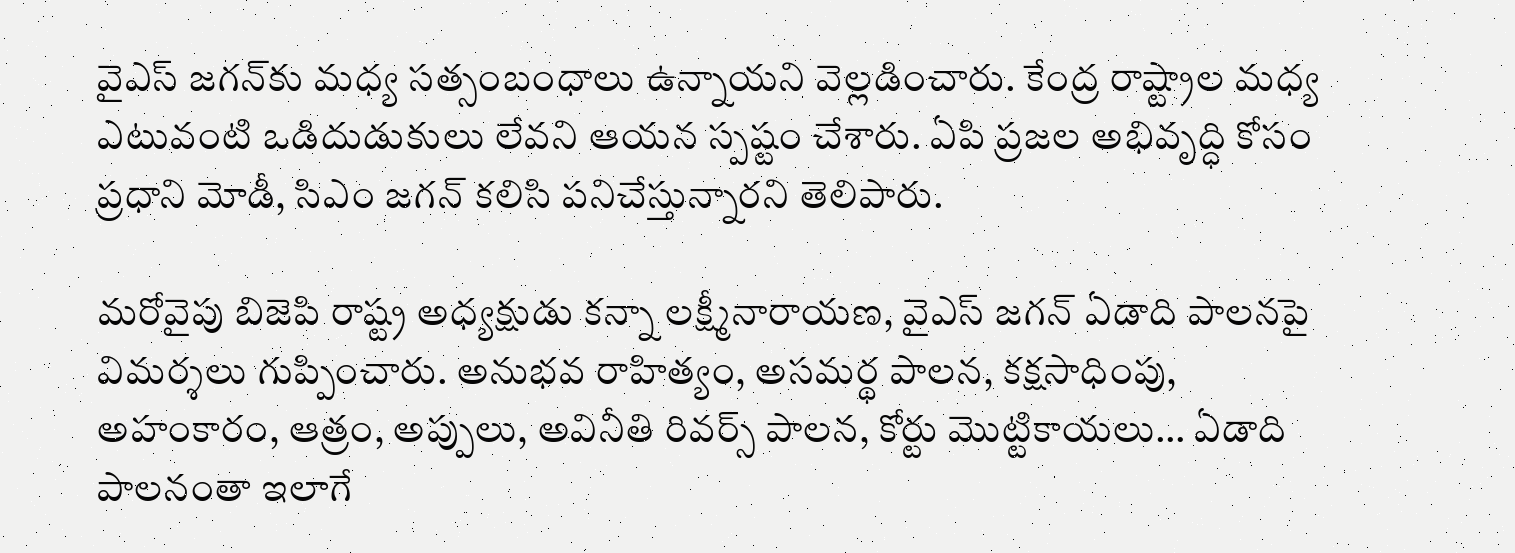వైఎస్‌ జగన్‌కు మధ్య సత్సంబంధాలు ఉన్నాయని వెల్లడించారు. కేంద్ర రాష్ట్రాల మధ్య ఎటువంటి ఒడిదుడుకులు లేవని ఆయన స్పష్టం చేశారు. ఏపి ప్రజల అభివృద్ధి కోసం ప్రధాని మోడీ, సిఎం జగన్ కలిసి పనిచేస్తున్నారని తెలిపారు.

మ‌రోవైపు బిజెపి రాష్ట్ర అధ్య‌క్షుడు క‌న్నా ల‌క్ష్మీనారాయ‌ణ, వైఎస్ జ‌గ‌న్ ఏడాది పాల‌న‌పై విమ‌ర్శ‌లు గుప్పించారు. అనుభవ రాహిత్యం, అసమర్థ పాలన, కక్షసాధింపు, అహంకారం, ఆత్రం, అప్పులు, అవినీతి రివర్స్ పాలన, కోర్టు మొట్టికాయలు… ఏడాది పాలనంతా ఇలాగే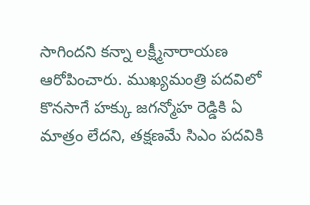సాగిందని కన్నా లక్ష్మీనారాయణ ఆరోపించారు. ముఖ్యమంత్రి పదవిలో కొనసాగే హక్కు జగన్మోహ‌ రెడ్డికి ఏ మాత్రం లేదని, తక్షణమే సిఎం పదవికి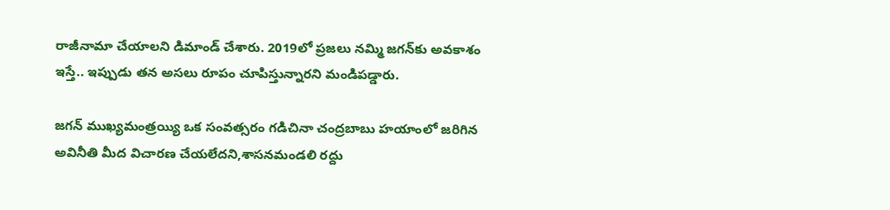రాజీనామా చేయాలని డిమాండ్ చేశారు. 2019లో ప్రజలు నమ్మి జగన్‌కు అవకాశం ఇస్తే.. ఇప్పుడు తన అసలు రూపం చూపిస్తున్నారని మండిపడ్డారు.

జగన్ ముఖ్యమంత్రయ్యి ఒక సంవత్సరం గడిచినా చంద్రబాబు హయాంలో జరిగిన అవినీతి మీద విచారణ చేయలేదని,శాసనమండలి రద్దు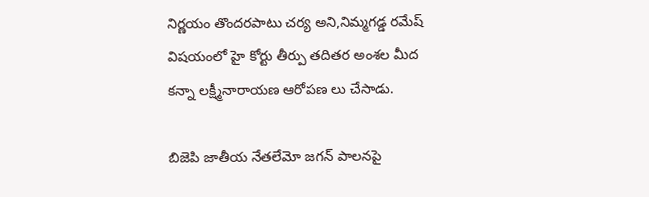నిర్ణయం తొందరపాటు చర్య అని,నిమ్మగడ్డ రమేష్ విషయంలో హై కోర్టు తీర్పు తదితర అంశల మీద కన్నా లక్ష్మీనారాయణ ఆరోపణ లు చేసాడు.

బిజెపి జాతీయ నేత‌లేమో జ‌గ‌న్ పాల‌న‌పై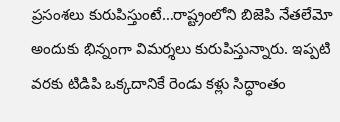ప్ర‌సంశ‌లు కురుపిస్తుంటే…రాష్ట్రంలోని బిజెపి నేత‌లేమో అందుకు భిన్నంగా విమ‌ర్శ‌లు కురుపిస్తున్నారు. ఇప్ప‌టి వ‌ర‌కు టిడిపి ఒక్క‌దానికే రెండు క‌ళ్లు సిద్ధాంతం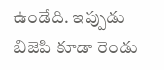ఉండేది. ఇప్పుడు బిజెపి కూడా రెండు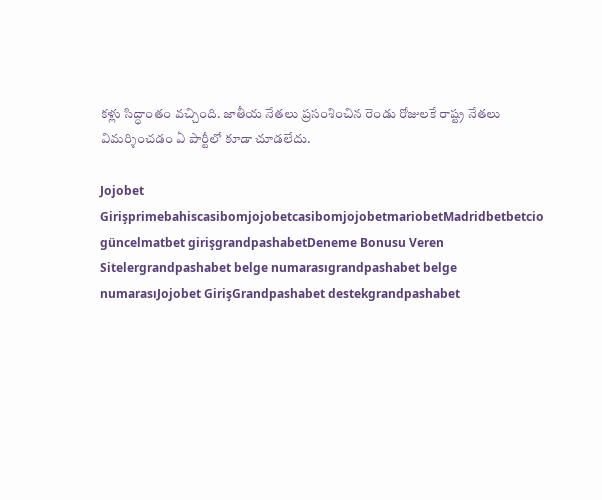క‌ళ్లు సిద్ధాంతం వ‌చ్చింది. జాతీయ నేతలు ప్ర‌సంశించిన రెండు రోజుల‌కే రాష్ట్ర నేత‌లు విమ‌ర్శించ‌డం ఏ పార్టీలో కూడా చూడ‌లేదు.

Jojobet GirişprimebahiscasibomjojobetcasibomjojobetmariobetMadridbetbetcio güncelmatbet girişgrandpashabetDeneme Bonusu Veren Sitelergrandpashabet belge numarasıgrandpashabet belge numarasıJojobet GirişGrandpashabet destekgrandpashabet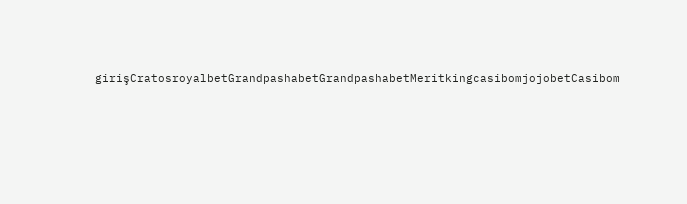girişCratosroyalbetGrandpashabetGrandpashabetMeritkingcasibomjojobetCasibom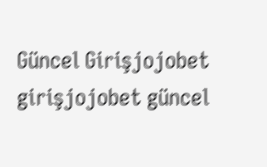Güncel Girişjojobet girişjojobet güncel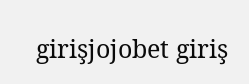girişjojobet giriş